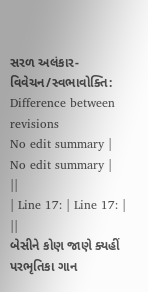સરળ અલંકાર-વિવેચન/સ્વભાવોક્તિ: Difference between revisions
No edit summary |
No edit summary |
||
| Line 17: | Line 17: | ||
બેસીને કોણ જાણે ક્યહીં પરભૃતિકા ગાન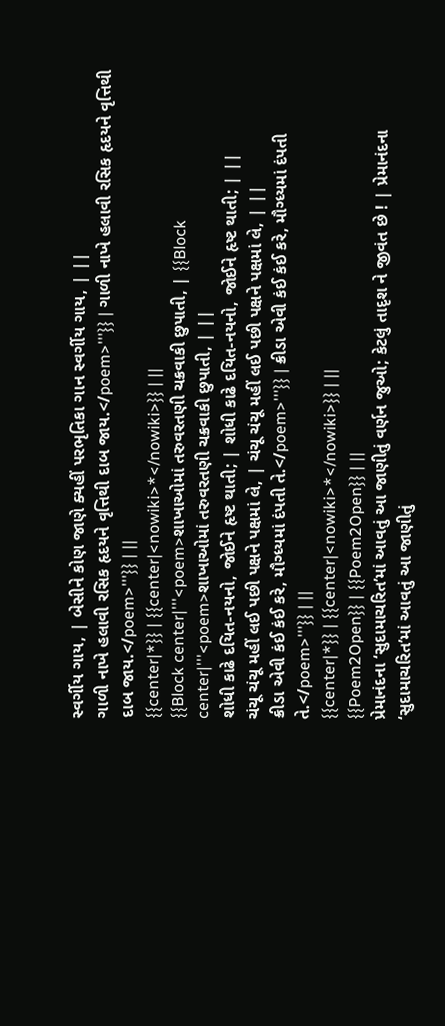સ્વર્ગીય ગાય, | બેસીને કોણ જાણે ક્યહીં પરભૃતિકા ગાન સ્વર્ગીય ગાય, | ||
ગાળી નાખે હલાવી રસિક હૃદયને વૃત્તિથી દાબ જાય.</poem>'''}} | ગાળી નાખે હલાવી રસિક હૃદયને વૃત્તિથી દાબ જાય.</poem>'''}} | ||
{{center|*}} | {{center|<nowiki>*</nowiki>}} | ||
{{Block center|'''<poem>શાખાઓમાં તરુવરતણી ચક્રવાકી છુપાતી, | {{Block center|'''<poem>શાખાઓમાં તરુવરતણી ચક્રવાકી છુપાતી, | ||
શોધી કાઢે દયિત-નયનો, જોઈને હૃષ્ટ થાતી; | શોધી કાઢે દયિત-નયનો, જોઈને હૃષ્ટ થાતી; | ||
ચંચૂ ચંચૂ મહીં લઈ પછી પક્ષને પક્ષમાં લે, | ચંચૂ ચંચૂ મહીં લઈ પછી પક્ષને પક્ષમાં લે, | ||
ક્રીડા એવી કંઈ કંઈ કરે, મૌગ્ધ્યમાં દંપતી તે.</poem>'''}} | ક્રીડા એવી કંઈ કંઈ કરે, મૌગ્ધ્યમાં દંપતી તે.</poem>'''}} | ||
{{center|*}} | {{center|<nowiki>*</nowiki>}} | ||
{{Poem2Open}} | {{Poem2Open}} | ||
પ્રેમાનંદના ‘સુદામાચરિત’માં આવતું આ જાણીતું વર્ણન જુઓ; કેટલું તાદૃશ ને જીવંત છે ! | પ્રેમાનંદના ‘સુદામાચરિત’માં આવતું આ જાણીતું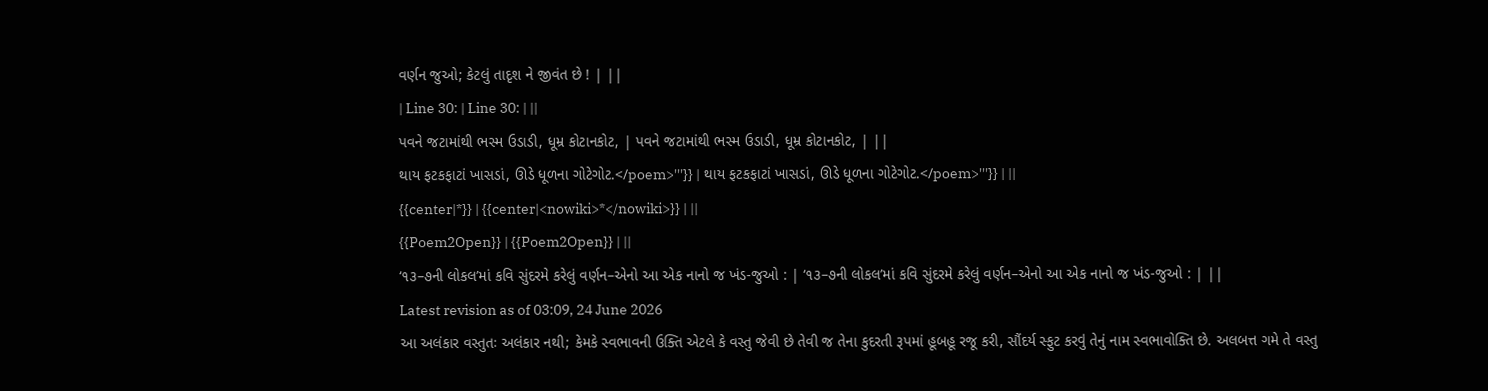વર્ણન જુઓ; કેટલું તાદૃશ ને જીવંત છે ! | ||
| Line 30: | Line 30: | ||
પવને જટામાંથી ભસ્મ ઉડાડી, ધૂમ્ર કોટાનકોટ, | પવને જટામાંથી ભસ્મ ઉડાડી, ધૂમ્ર કોટાનકોટ, | ||
થાય ફટકફાટાં ખાસડાં, ઊડે ધૂળના ગોટેગોટ.</poem>'''}} | થાય ફટકફાટાં ખાસડાં, ઊડે ધૂળના ગોટેગોટ.</poem>'''}} | ||
{{center|*}} | {{center|<nowiki>*</nowiki>}} | ||
{{Poem2Open}} | {{Poem2Open}} | ||
‘૧૩–૭ની લોકલ’માં કવિ સુંદરમે કરેલું વર્ણન–એનો આ એક નાનો જ ખંડ-જુઓ : | ‘૧૩–૭ની લોકલ’માં કવિ સુંદરમે કરેલું વર્ણન–એનો આ એક નાનો જ ખંડ-જુઓ : | ||
Latest revision as of 03:09, 24 June 2026
આ અલંકાર વસ્તુતઃ અલંકાર નથી; કેમકે સ્વભાવની ઉક્તિ એટલે કે વસ્તુ જેવી છે તેવી જ તેના કુદરતી રૂપમાં હૂબહૂ રજૂ કરી, સૌંદર્ય સ્ફુટ કરવું તેનું નામ સ્વભાવોક્તિ છે. અલબત્ત ગમે તે વસ્તુ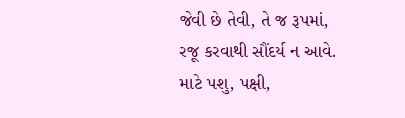જેવી છે તેવી, તે જ રૂપમાં, રજૂ કરવાથી સૌંદર્ય ન આવે. માટે પશુ, પક્ષી,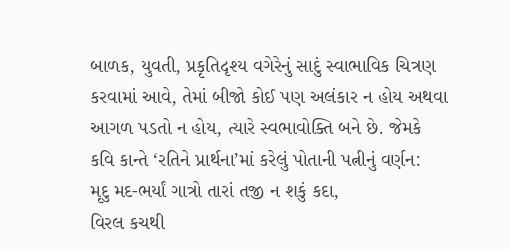બાળક, યુવતી, પ્રકૃતિદૃશ્ય વગેરેનું સાદું સ્વાભાવિક ચિત્રણ કરવામાં આવે, તેમાં બીજો કોઈ પણ અલંકાર ન હોય અથવા આગળ પડતો ન હોય, ત્યારે સ્વભાવોક્તિ બને છે. જેમકે કવિ કાન્તે ‘રતિને પ્રાર્થના’માં કરેલું પોતાની પત્નીનું વર્ણન:
મૃદુ મદ-ભર્યાં ગાત્રો તારાં તજી ન શકું કદા,
વિરલ કચથી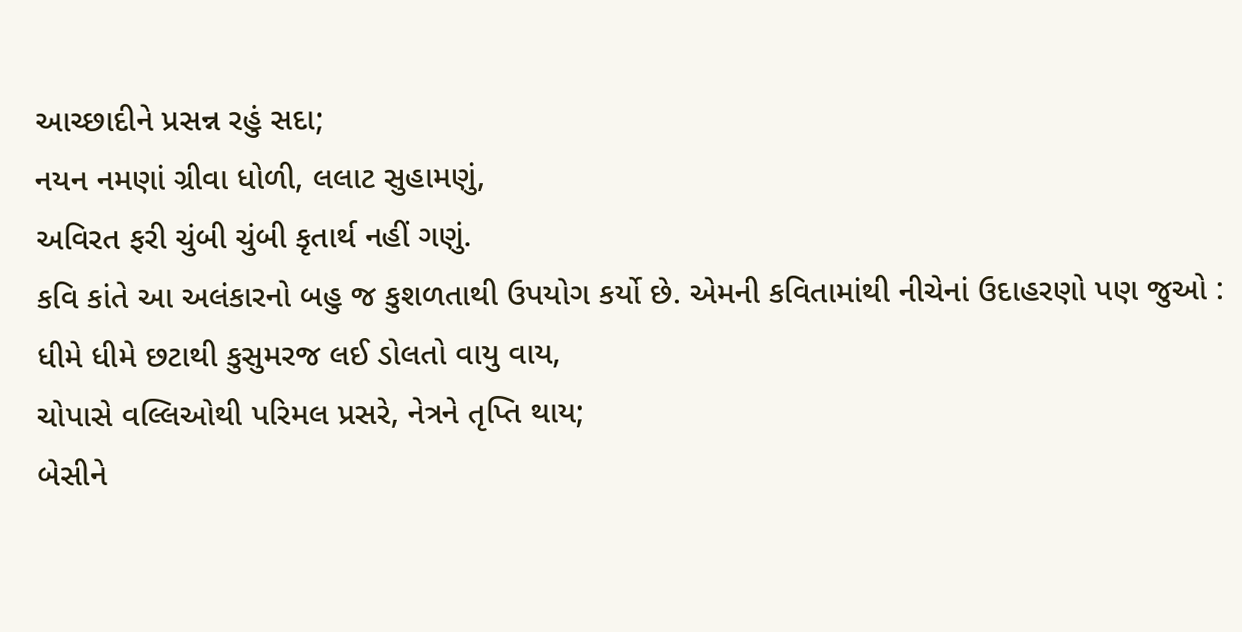આચ્છાદીને પ્રસન્ન રહું સદા;
નયન નમણાં ગ્રીવા ધોળી, લલાટ સુહામણું,
અવિરત ફરી ચુંબી ચુંબી કૃતાર્થ નહીં ગણું.
કવિ કાંતે આ અલંકારનો બહુ જ કુશળતાથી ઉપયોગ કર્યો છે. એમની કવિતામાંથી નીચેનાં ઉદાહરણો પણ જુઓ :
ધીમે ધીમે છટાથી કુસુમરજ લઈ ડોલતો વાયુ વાય,
ચોપાસે વલ્લિઓથી પરિમલ પ્રસરે, નેત્રને તૃપ્તિ થાય;
બેસીને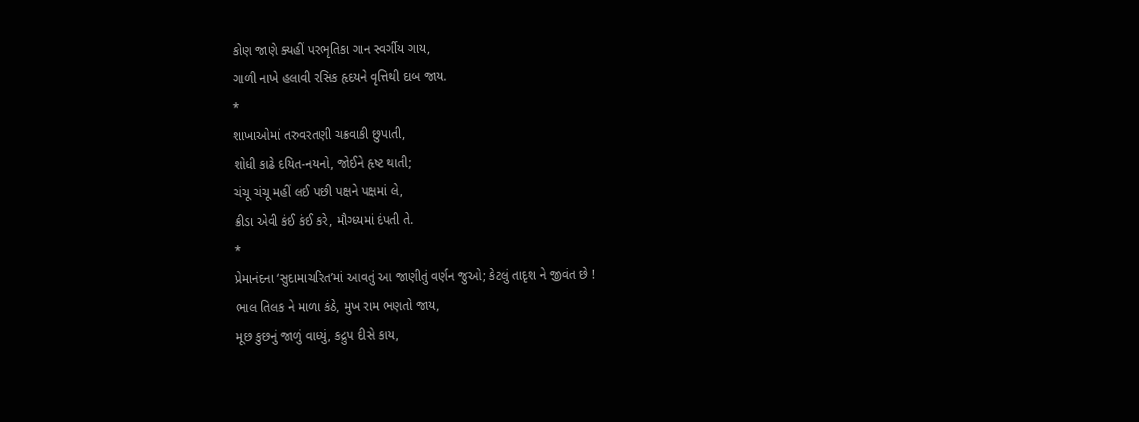કોણ જાણે ક્યહીં પરભૃતિકા ગાન સ્વર્ગીય ગાય,
ગાળી નાખે હલાવી રસિક હૃદયને વૃત્તિથી દાબ જાય.
*
શાખાઓમાં તરુવરતણી ચક્રવાકી છુપાતી,
શોધી કાઢે દયિત-નયનો, જોઈને હૃષ્ટ થાતી;
ચંચૂ ચંચૂ મહીં લઈ પછી પક્ષને પક્ષમાં લે,
ક્રીડા એવી કંઈ કંઈ કરે, મૌગ્ધ્યમાં દંપતી તે.
*
પ્રેમાનંદના ‘સુદામાચરિત’માં આવતું આ જાણીતું વર્ણન જુઓ; કેટલું તાદૃશ ને જીવંત છે !
ભાલ તિલક ને માળા કંઠે, મુખ રામ ભણતો જાય,
મૂછ કુછનું જાળું વાધ્યું, કદ્રુપ દીસે કાય,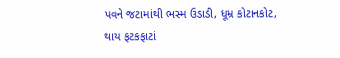પવને જટામાંથી ભસ્મ ઉડાડી, ધૂમ્ર કોટાનકોટ,
થાય ફટકફાટાં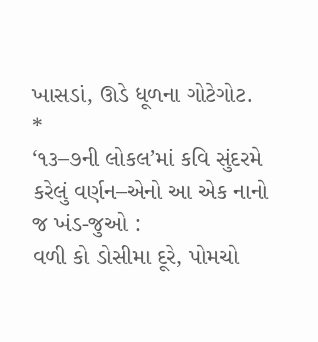ખાસડાં, ઊડે ધૂળના ગોટેગોટ.
*
‘૧૩–૭ની લોકલ’માં કવિ સુંદરમે કરેલું વર્ણન–એનો આ એક નાનો જ ખંડ-જુઓ :
વળી કો ડોસીમા દૂરે, પોમચો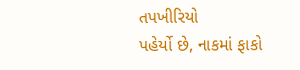તપખીરિયો
પહેર્યો છે, નાકમાં ફાકો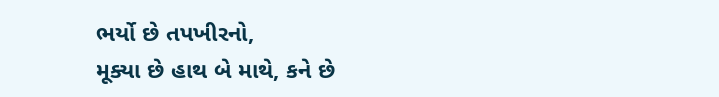ભર્યો છે તપખીરનો,
મૂક્યા છે હાથ બે માથે, કને છે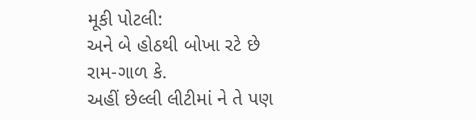મૂકી પોટલી:
અને બે હોઠથી બોખા રટે છે રામ-ગાળ કે.
અહીં છેલ્લી લીટીમાં ને તે પણ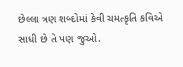છેલ્લા ત્રણ શબ્દોમાં કેવી ચમત્કૃતિ કવિએ સાધી છે તે પણ જુઓ.